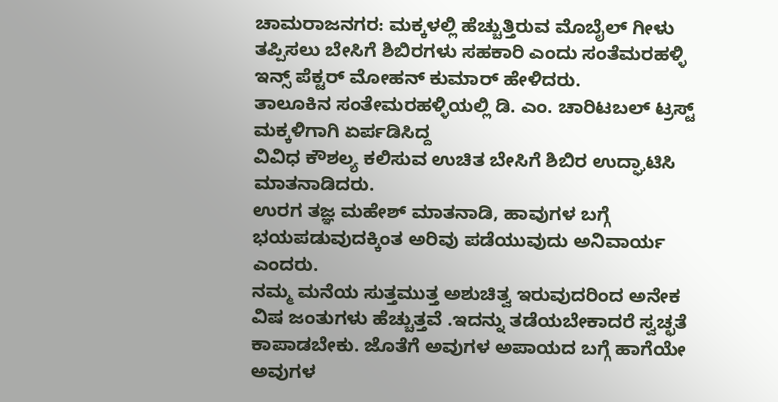ಚಾಮರಾಜನಗರ: ಮಕ್ಕಳಲ್ಲಿ ಹೆಚ್ಚುತ್ತಿರುವ ಮೊಬೈಲ್ ಗೀಳು ತಪ್ಪಿಸಲು ಬೇಸಿಗೆ ಶಿಬಿರಗಳು ಸಹಕಾರಿ ಎಂದು ಸಂತೆಮರಹಳ್ಳಿ ಇನ್ಸ್ ಪೆಕ್ಟರ್ ಮೋಹನ್ ಕುಮಾರ್ ಹೇಳಿದರು.
ತಾಲೂಕಿನ ಸಂತೇಮರಹಳ್ಳಿಯಲ್ಲಿ ಡಿ. ಎಂ. ಚಾರಿಟಬಲ್ ಟ್ರಸ್ಟ್ ಮಕ್ಕಳಿಗಾಗಿ ಏರ್ಪಡಿಸಿದ್ದ
ವಿವಿಧ ಕೌಶಲ್ಯ ಕಲಿಸುವ ಉಚಿತ ಬೇಸಿಗೆ ಶಿಬಿರ ಉದ್ಘಾಟಿಸಿ ಮಾತನಾಡಿದರು.
ಉರಗ ತಜ್ಞ ಮಹೇಶ್ ಮಾತನಾಡಿ, ಹಾವುಗಳ ಬಗ್ಗೆ ಭಯಪಡುವುದಕ್ಕಿಂತ ಅರಿವು ಪಡೆಯುವುದು ಅನಿವಾರ್ಯ ಎಂದರು.
ನಮ್ಮ ಮನೆಯ ಸುತ್ತಮುತ್ತ ಅಶುಚಿತ್ವ ಇರುವುದರಿಂದ ಅನೇಕ ವಿಷ ಜಂತುಗಳು ಹೆಚ್ಚುತ್ತವೆ .ಇದನ್ನು ತಡೆಯಬೇಕಾದರೆ ಸ್ವಚ್ಛತೆ ಕಾಪಾಡಬೇಕು. ಜೊತೆಗೆ ಅವುಗಳ ಅಪಾಯದ ಬಗ್ಗೆ ಹಾಗೆಯೇ ಅವುಗಳ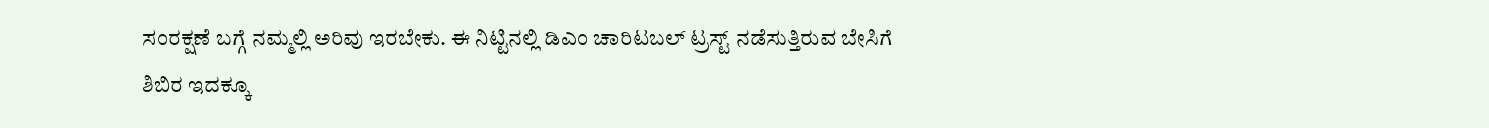ಸಂರಕ್ಷಣೆ ಬಗ್ಗೆ ನಮ್ಮಲ್ಲಿ ಅರಿವು ಇರಬೇಕು. ಈ ನಿಟ್ಟಿನಲ್ಲಿ ಡಿಎಂ ಚಾರಿಟಬಲ್ ಟ್ರಸ್ಟ್ ನಡೆಸುತ್ತಿರುವ ಬೇಸಿಗೆ ಶಿಬಿರ ಇದಕ್ಕೂ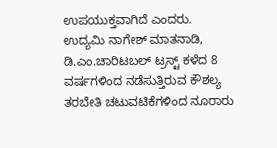ಉಪಯುಕ್ತವಾಗಿದೆ ಎಂದರು.
ಉದ್ಯಮಿ ನಾಗೇಶ್ ಮಾತನಾಡಿ, ಡಿ.ಎಂ.ಚಾರಿಟಬಲ್ ಟ್ರಸ್ಟ್ ಕಳೆದ 8 ವರ್ಷಗಳಿಂದ ನಡೆಸುತ್ತಿರುವ ಕೌಶಲ್ಯ ತರಬೇತಿ ಚಟುವಟಿಕೆಗಳಿಂದ ನೂರಾರು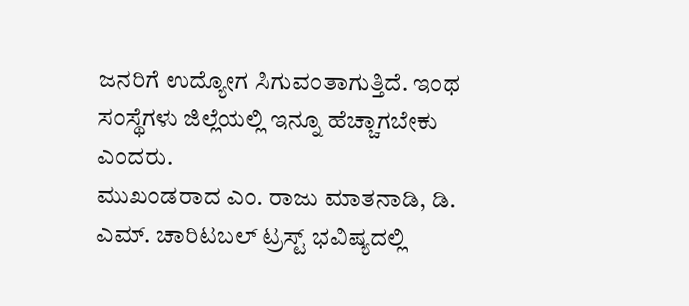ಜನರಿಗೆ ಉದ್ಯೋಗ ಸಿಗುವಂತಾಗುತ್ತಿದೆ. ಇಂಥ ಸಂಸ್ಥೆಗಳು ಜಿಲ್ಲೆಯಲ್ಲಿ ಇನ್ನೂ ಹೆಚ್ಚಾಗಬೇಕು ಎಂದರು.
ಮುಖಂಡರಾದ ಎಂ. ರಾಜು ಮಾತನಾಡಿ, ಡಿ. ಎಮ್. ಚಾರಿಟಬಲ್ ಟ್ರಸ್ಟ್ ಭವಿಷ್ಯದಲ್ಲಿ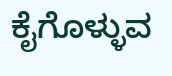ಕೈಗೊಳ್ಳುವ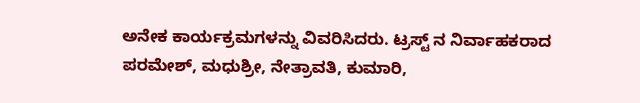ಅನೇಕ ಕಾರ್ಯಕ್ರಮಗಳನ್ನು ವಿವರಿಸಿದರು. ಟ್ರಸ್ಟ್ ನ ನಿರ್ವಾಹಕರಾದ ಪರಮೇಶ್, ಮಧುಶ್ರೀ, ನೇತ್ರಾವತಿ, ಕುಮಾರಿ,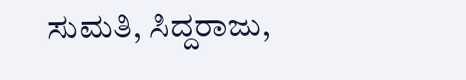ಸುಮತಿ, ಸಿದ್ದರಾಜು,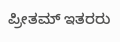ಪ್ರೀತಮ್ ಇತರರು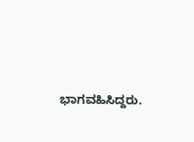ಭಾಗವಹಿಸಿದ್ದರು.